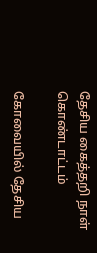தேசிய கைத்தறி நாள் கொண்டாட்டம்

கோவையில் தேசிய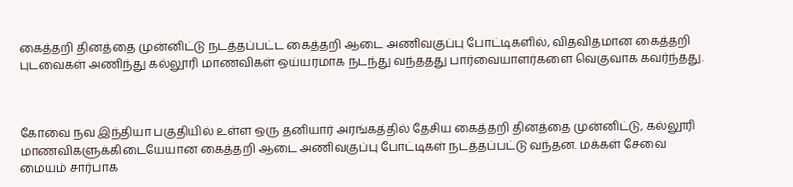கைத்தறி தினத்தை முன்னிட்டு நடத்தப்பட்ட கைத்தறி ஆடை அணிவகுப்பு போட்டிகளில், விதவிதமான கைத்தறி புடவைகள் அணிந்து கல்லூரி மாணவிகள் ஒய்யரமாக நடந்து வந்ததது பார்வையாளர்களை வெகுவாக கவர்ந்தது.



கோவை நவ இந்தியா பகுதியில் உள்ள ஒரு தனியார் அரங்கத்தில் தேசிய கைத்தறி தினத்தை முன்னிட்டு, கல்லூரி மாணவிகளுக்கிடையேயான கைத்தறி ஆடை அணிவகுப்பு போட்டிகள் நடத்தப்பட்டு வந்தன. மக்கள் சேவை மையம் சார்பாக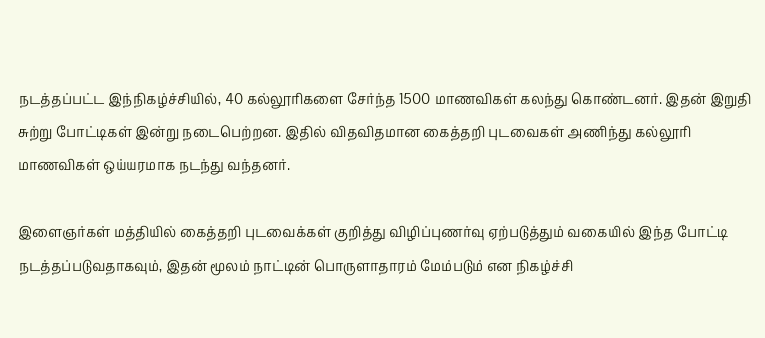நடத்தப்பட்ட இந்நிகழ்ச்சியில், 40 கல்லூரிகளை சேர்ந்த 1500 மாணவிகள் கலந்து கொண்டனர். இதன் இறுதி சுற்று போட்டிகள் இன்று நடைபெற்றன. இதில் விதவிதமான கைத்தறி புடவைகள் அணிந்து கல்லூரி மாணவிகள் ஒய்யரமாக நடந்து வந்தனர்.

இளைஞர்கள் மத்தியில் கைத்தறி புடவைக்கள் குறித்து விழிப்புணர்வு ஏற்படுத்தும் வகையில் இந்த போட்டி நடத்தப்படுவதாகவும், இதன் மூலம் நாட்டின் பொருளாதாரம் மேம்படும் என நிகழ்ச்சி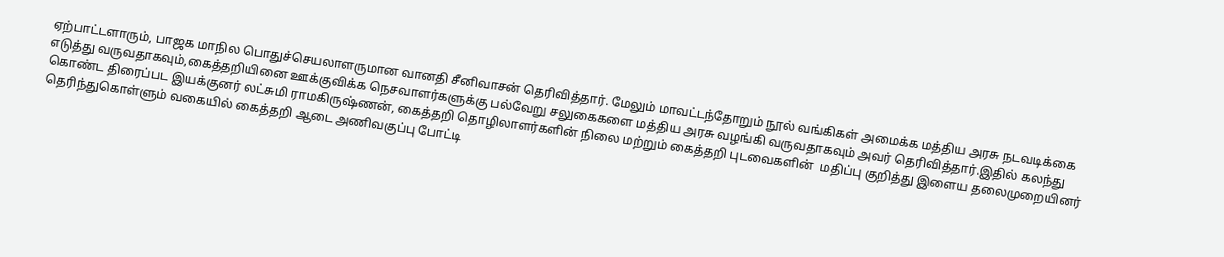ஏற்பாட்டளாரும், பாஜக மாநில பொதுச்செயலாளருமான வானதி சீனிவாசன் தெரிவித்தார். மேலும் மாவட்டந்தோறும் நூல் வங்கிகள் அமைக்க மத்திய அரசு நடவடிக்கை எடுத்து வருவதாகவும்,கைத்தறியினை ஊக்குவிக்க நெசவாளர்களுக்கு பல்வேறு சலுகைகளை மத்திய அரசு வழங்கி வருவதாகவும் அவர் தெரிவித்தார்.இதில் கலந்து கொண்ட திரைப்பட இயக்குனர் லட்சுமி ராமகிருஷ்ணன், கைத்தறி தொழிலாளர்களின் நிலை மற்றும் கைத்தறி புடவைகளின்  மதிப்பு குறித்து இளைய தலைமுறையினர் தெரிந்துகொள்ளும் வகையில் கைத்தறி ஆடை அணிவகுப்பு போட்டி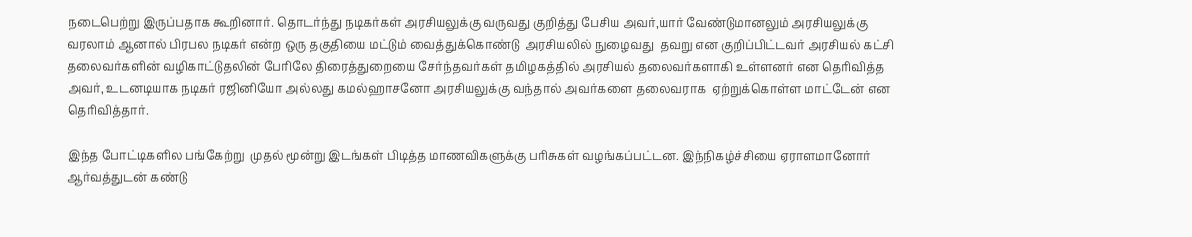நடைபெற்று இருப்பதாக கூறினார். தொடர்ந்து நடிகர்கள் அரசியலுக்கு வருவது குறித்து பேசிய அவர்,யார் வேண்டுமானலும் அரசியலுக்கு வரலாம் ஆனால் பிரபல நடிகர் என்ற ஒரு தகுதியை மட்டும் வைத்துக்கொண்டு  அரசியலில் நுழைவது  தவறு என குறிப்பிட்டவர் அரசியல் கட்சி தலைவர்களின் வழிகாட்டுதலின் பேரிலே திரைத்துறையை சேர்ந்தவர்கள் தமிழகத்தில் அரசியல் தலைவர்களாகி உள்ளனர் என தெரிவித்த அவர், உடனடியாக நடிகர் ரஜினியோ அல்லது கமல்ஹாசனோ அரசியலுக்கு வந்தால் அவர்களை தலைவராக  ஏற்றுக்கொள்ள மாட்டேன் என தெரிவித்தார்.

இந்த போட்டிகளில பங்கேற்று  முதல் மூன்று இடங்கள் பிடித்த மாணவிகளுக்கு பரிசுகள் வழங்கப்பட்டன. இந்நிகழ்ச்சியை ஏராளமானோர் ஆர்வத்துடன் கண்டு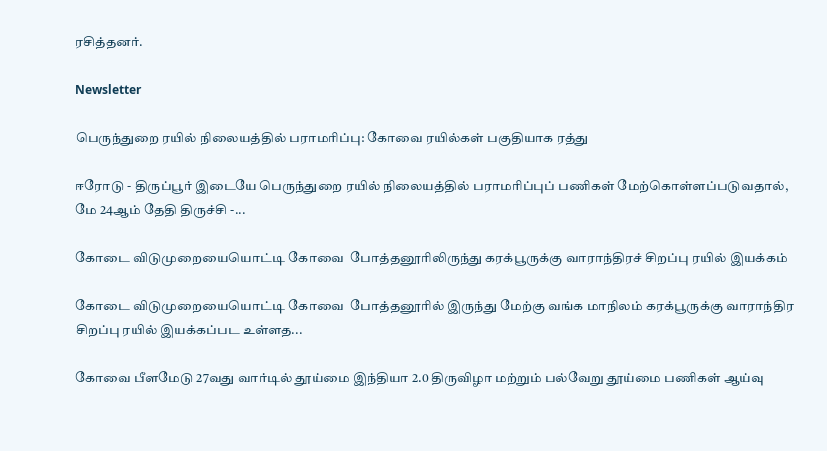ரசித்தனர்.

Newsletter

பெருந்துறை ரயில் நிலையத்தில் பராமரிப்பு: கோவை ரயில்கள் பகுதியாக ரத்து

ஈரோடு - திருப்பூர் இடையே பெருந்துறை ரயில் நிலையத்தில் பராமரிப்புப் பணிகள் மேற்கொள்ளப்படுவதால், மே 24ஆம் தேதி திருச்சி -...

கோடை விடுமுறையையொட்டி கோவை  போத்தனூரிலிருந்து கரக்பூருக்கு வாராந்திரச் சிறப்பு ரயில் இயக்கம்

கோடை விடுமுறையையொட்டி கோவை  போத்தனூரில் இருந்து மேற்கு வங்க மாநிலம் கரக்பூருக்கு வாராந்திர சிறப்பு ரயில் இயக்கப்பட உள்ளத...

கோவை பீளமேடு 27வது வார்டில் தூய்மை இந்தியா 2.0 திருவிழா மற்றும் பல்வேறு தூய்மை பணிகள் ஆய்வு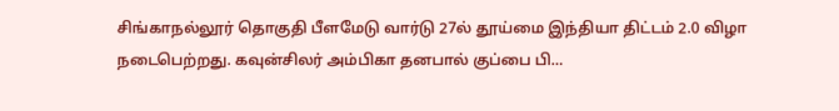சிங்காநல்லூர் தொகுதி பீளமேடு வார்டு 27ல் தூய்மை இந்தியா திட்டம் 2.0 விழா நடைபெற்றது. கவுன்சிலர் அம்பிகா தனபால் குப்பை பி...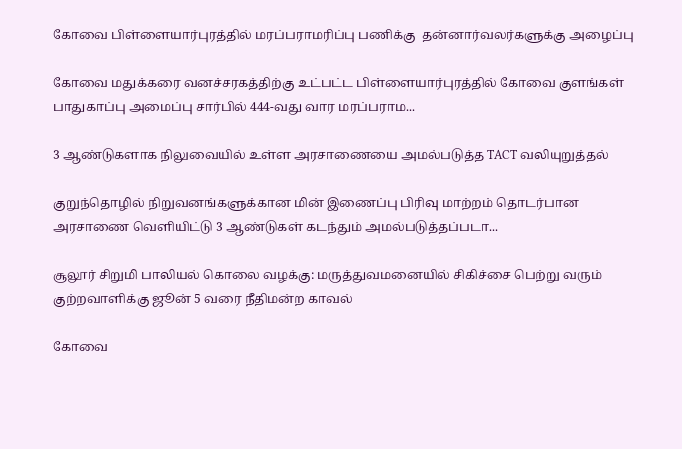கோவை பிள்ளையார்புரத்தில் மரப்பராமரிப்பு பணிக்கு  தன்னார்வலர்களுக்கு அழைப்பு

கோவை மதுக்கரை வனச்சரகத்திற்கு உட்பட்ட பிள்ளையார்புரத்தில் கோவை குளங்கள் பாதுகாப்பு அமைப்பு சார்பில் 444-வது வார மரப்பராம...

3 ஆண்டுகளாக நிலுவையில் உள்ள அரசாணையை அமல்படுத்த TACT வலியுறுத்தல்

குறுந்தொழில் நிறுவனங்களுக்கான மின் இணைப்பு பிரிவு மாற்றம் தொடர்பான அரசாணை வெளியிட்டு 3 ஆண்டுகள் கடந்தும் அமல்படுத்தப்படா...

சூலூர் சிறுமி பாலியல் கொலை வழக்கு: மருத்துவமனையில் சிகிச்சை பெற்று வரும் குற்றவாளிக்கு ஜூன் 5 வரை நீதிமன்ற காவல்

கோவை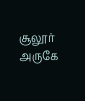சூலூர் அருகே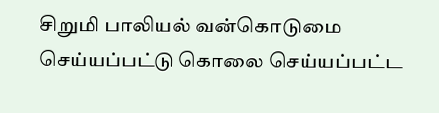சிறுமி பாலியல் வன்கொடுமை செய்யப்பட்டு கொலை செய்யப்பட்ட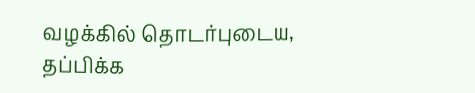வழக்கில் தொடர்புடைய, தப்பிக்க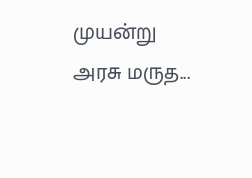முயன்று அரசு மருத...